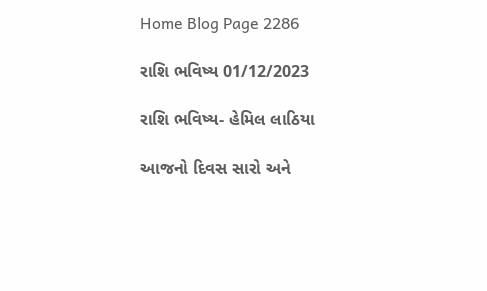Home Blog Page 2286

રાશિ ભવિષ્ય 01/12/2023

રાશિ ભવિષ્ય- હેમિલ લાઠિયા

આજનો દિવસ સારો અને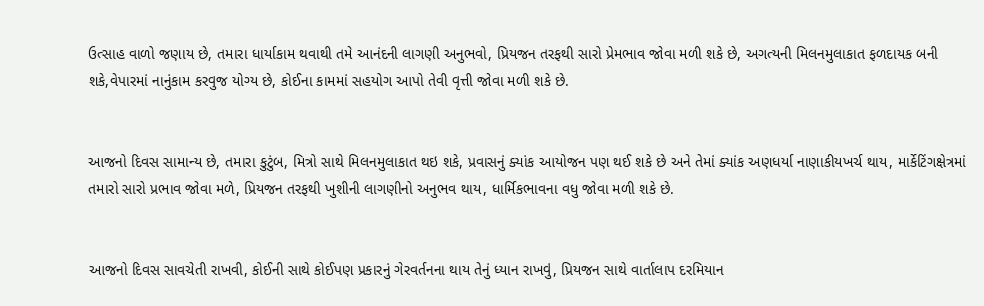ઉત્સાહ વાળો જણાય છે, તમારા ધાર્યાકામ થવાથી તમે આનંદની લાગણી અનુભવો, પ્રિયજન તરફથી સારો પ્રેમભાવ જોવા મળી શકે છે, અગત્યની મિલનમુલાકાત ફળદાયક બની શકે,વેપારમાં નાનુંકામ કરવુજ યોગ્ય છે, કોઈના કામમાં સહયોગ આપો તેવી વૃત્તી જોવા મળી શકે છે.


આજનો દિવસ સામાન્ય છે, તમારા કુટુંબ, મિત્રો સાથે મિલનમુલાકાત થઇ શકે, પ્રવાસનું ક્યાંક આયોજન પણ થઈ શકે છે અને તેમાં ક્યાંક અણધર્યા નાણાકીયખર્ચ થાય, માર્કેટિંગક્ષેત્રમાં તમારો સારો પ્રભાવ જોવા મળે, પ્રિયજન તરફથી ખુશીની લાગણીનો અનુભવ થાય, ધાર્મિકભાવના વધુ જોવા મળી શકે છે.


આજનો દિવસ સાવચેતી રાખવી, કોઈની સાથે કોઈપણ પ્રકારનું ગેરવર્તનના થાય તેનું ધ્યાન રાખવું, પ્રિયજન સાથે વાર્તાલાપ દરમિયાન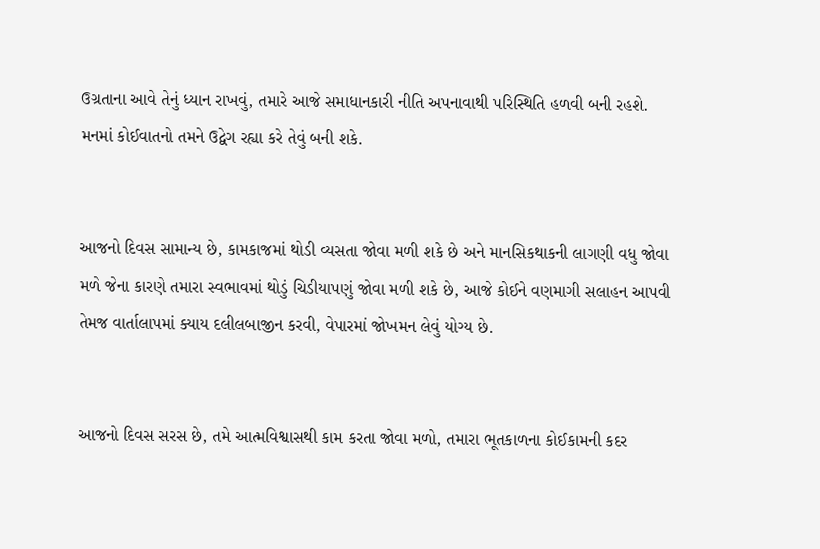ઉગ્રતાના આવે તેનું ધ્યાન રાખવું, તમારે આજે સમાધાનકારી નીતિ અપનાવાથી પરિસ્થિતિ હળવી બની રહશે. મનમાં કોઈવાતનો તમને ઉદ્વેગ રહ્યા કરે તેવું બની શકે.


આજનો દિવસ સામાન્ય છે, કામકાજમાં થોડી વ્યસતા જોવા મળી શકે છે અને માનસિકથાકની લાગણી વધુ જોવા મળે જેના કારણે તમારા સ્વભાવમાં થોડું ચિડીયાપણું જોવા મળી શકે છે, આજે કોઈને વણમાગી સલાહન આપવી તેમજ વાર્તાલાપમાં ક્યાય દલીલબાજીન કરવી, વેપારમાં જોખમન લેવું યોગ્ય છે.


આજનો દિવસ સરસ છે, તમે આત્મવિશ્વાસથી કામ કરતા જોવા મળો, તમારા ભૂતકાળના કોઈકામની કદર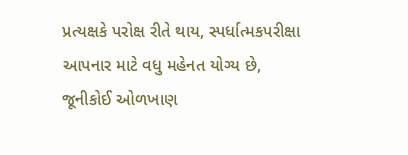પ્રત્યક્ષકે પરોક્ષ રીતે થાય, સ્પર્ધાત્મકપરીક્ષા આપનાર માટે વધુ મહેનત યોગ્ય છે, જૂનીકોઈ ઓળખાણ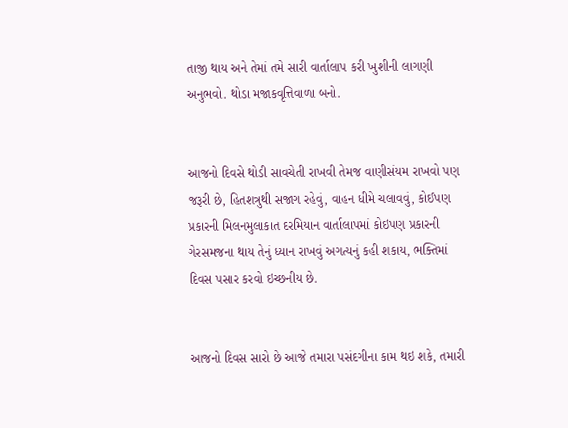તાજી થાય અને તેમાં તમે સારી વાર્તાલાપ કરી ખુશીની લાગણી અનુભવો. થોડા મજાકવૃત્તિવાળા બનો.


આજનો દિવસે થોડી સાવચેતી રાખવી તેમજ વાણીસંયમ રાખવો પણ જરૂરી છે, હિતશત્રુથી સજાગ રહેવું, વાહન ધીમે ચલાવવું, કોઈપણ પ્રકારની મિલનમુલાકાત દરમિયાન વાર્તાલાપમાં કોઇપણ પ્રકારની ગેરસમજના થાય તેનું ધ્યાન રાખવું અગત્યનું કહી શકાય, ભક્તિમાં દિવસ પસાર કરવો ઇચ્છનીય છે.


આજનો દિવસ સારો છે આજે તમારા પસંદગીના કામ થઇ શકે, તમારી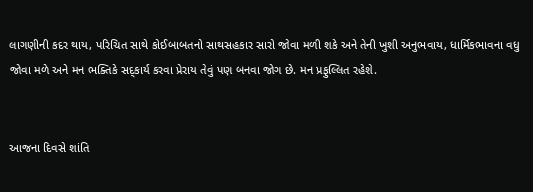લાગણીની કદર થાય, પરિચિત સાથે કોઈબાબતનો સાથસહકાર સારો જોવા મળી શકે અને તેની ખુશી અનુભવાય, ધાર્મિકભાવના વધુ જોવા મળે અને મન ભક્તિકે સદ્કાર્ય કરવા પ્રેરાય તેવું પણ બનવા જોગ છે. મન પ્રફુલ્લિત રહેશે.


આજના દિવસે શાંતિ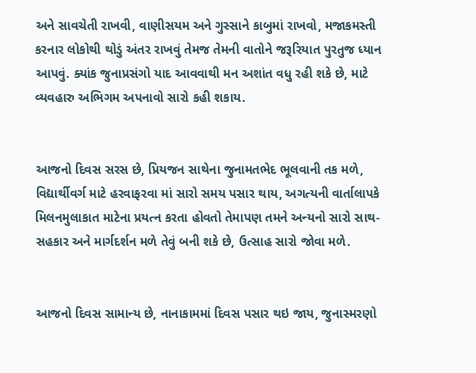અને સાવચેતી રાખવી, વાણીસયમ અને ગુસ્સાને કાબુમાં રાખવો, મજાકમસ્તી કરનાર લોકોથી થોડું અંતર રાખવું તેમજ તેમની વાતોને જરૂરિયાત પુરતુજ ધ્યાન આપવું. ક્યાંક જુનાપ્રસંગો યાદ આવવાથી મન અશાંત વધુ રહી શકે છે, માટે વ્યવહારુ અભિગમ અપનાવો સારો કહી શકાય.


આજનો દિવસ સરસ છે, પ્રિયજન સાથેના જુનામતભેદ ભૂલવાની તક મળે, વિદ્યાર્થીવર્ગ માટે હરવાફરવા માં સારો સમય પસાર થાય, અગત્યની વાર્તાલાપકે મિલનમુલાકાત માટેના પ્રયત્ન કરતા હોવતો તેમાપણ તમને અન્યનો સારો સાથ-સહકાર અને માર્ગદર્શન મળે તેવું બની શકે છે, ઉત્સાહ સારો જોવા મળે.


આજનો દિવસ સામાન્ય છે, નાનાકામમાં દિવસ પસાર થઇ જાય, જુનાસ્મરણો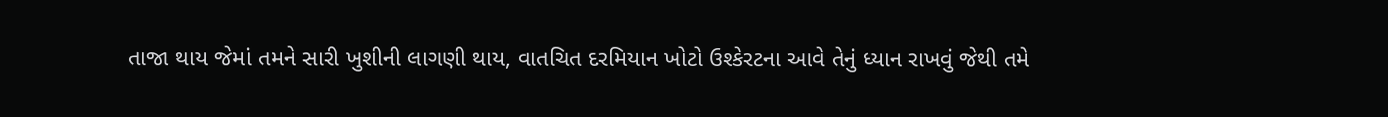તાજા થાય જેમાં તમને સારી ખુશીની લાગણી થાય, વાતચિત દરમિયાન ખોટો ઉશ્કેરટના આવે તેનું ધ્યાન રાખવું જેથી તમે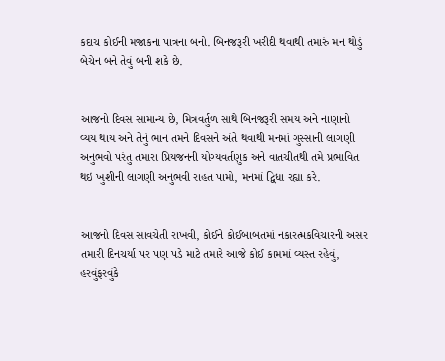કદાચ કોઈની મજાકના પાત્રના બનો. બિનજરૂરી ખરીદી થવાથી તમારું મન થોડું બેચેન બને તેવું બની શકે છે.


આજનો દિવસ સામાન્ય છે, મિત્રવર્તુળ સાથે બિનજરૂરી સમય અને નાણાનો વ્યય થાય અને તેનું ભાન તમને દિવસને અંતે થવાથી મનમાં ગુસ્સાની લાગણી અનુભવો પરંતુ તમારા પ્રિયજનની યોગ્યવર્તણુક અને વાતચીતથી તમે પ્રભાવિત થઇ ખુશીની લાગણી અનુભવી રાહત પામો, મનમાં દ્વિધા રહ્યા કરે.


આજનો દિવસ સાવચેતી રાખવી, કોઈને કોઈબાબતમાં નકારત્મકવિચારની અસર તમારી દિનચર્યા પર પણ પડે માટે તમારે આજે કોઈ કામમાં વ્યસ્ત રહેવું, હરવુંફરવુંકે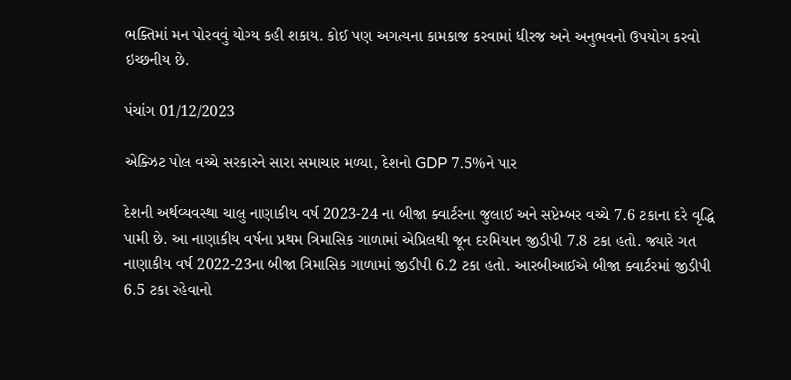ભક્તિમાં મન પોરવવું યોગ્ય કહી શકાય. કોઈ પણ અગત્યના કામકાજ કરવામાં ધીરજ અને અનુભવનો ઉપયોગ કરવો ઇચ્છનીય છે.

પંચાંગ 01/12/2023

એક્ઝિટ પોલ વચ્ચે સરકારને સારા સમાચાર મળ્યા, દેશનો GDP 7.5%ને પાર

દેશની અર્થવ્યવસ્થા ચાલુ નાણાકીય વર્ષ 2023-24 ના બીજા ક્વાર્ટરના જુલાઈ અને સપ્ટેમ્બર વચ્ચે 7.6 ટકાના દરે વૃદ્ધિ પામી છે. આ નાણાકીય વર્ષના પ્રથમ ત્રિમાસિક ગાળામાં એપ્રિલથી જૂન દરમિયાન જીડીપી 7.8 ટકા હતો. જ્યારે ગત નાણાકીય વર્ષ 2022-23ના બીજા ત્રિમાસિક ગાળામાં જીડીપી 6.2 ટકા હતો. આરબીઆઈએ બીજા ક્વાર્ટરમાં જીડીપી 6.5 ટકા રહેવાનો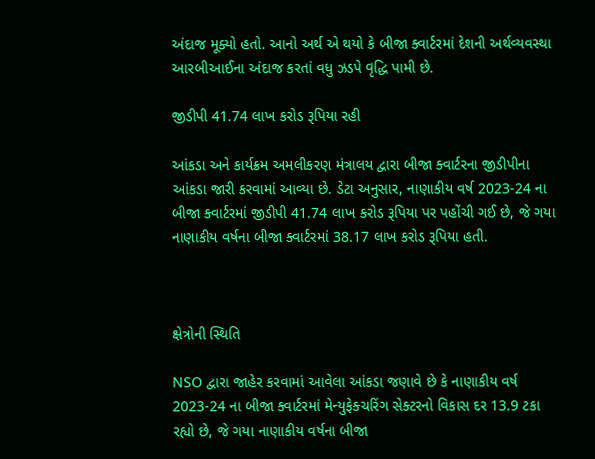અંદાજ મૂક્યો હતો. આનો અર્થ એ થયો કે બીજા ક્વાર્ટરમાં દેશની અર્થવ્યવસ્થા આરબીઆઈના અંદાજ કરતાં વધુ ઝડપે વૃદ્ધિ પામી છે.

જીડીપી 41.74 લાખ કરોડ રૂપિયા રહી

આંકડા અને કાર્યક્રમ અમલીકરણ મંત્રાલય દ્વારા બીજા ક્વાર્ટરના જીડીપીના આંકડા જારી કરવામાં આવ્યા છે. ડેટા અનુસાર, નાણાકીય વર્ષ 2023-24 ના બીજા ક્વાર્ટરમાં જીડીપી 41.74 લાખ કરોડ રૂપિયા પર પહોંચી ગઈ છે, જે ગયા નાણાકીય વર્ષના બીજા ક્વાર્ટરમાં 38.17 લાખ કરોડ રૂપિયા હતી.



ક્ષેત્રોની સ્થિતિ

NSO દ્વારા જાહેર કરવામાં આવેલા આંકડા જણાવે છે કે નાણાકીય વર્ષ 2023-24 ના બીજા ક્વાર્ટરમાં મેન્યુફેક્ચરિંગ સેક્ટરનો વિકાસ દર 13.9 ટકા રહ્યો છે, જે ગયા નાણાકીય વર્ષના બીજા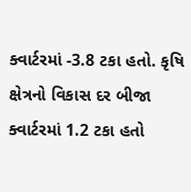ક્વાર્ટરમાં -3.8 ટકા હતો. કૃષિ ક્ષેત્રનો વિકાસ દર બીજા ક્વાર્ટરમાં 1.2 ટકા હતો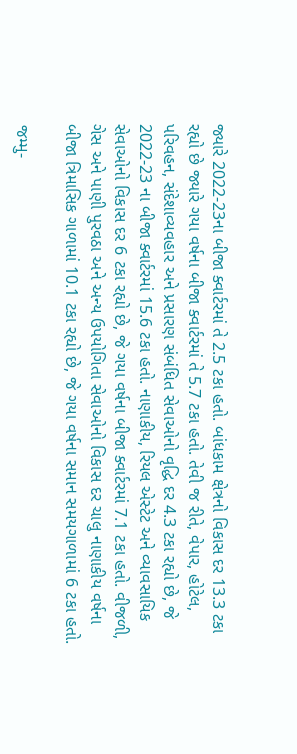જ્યારે 2022-23ના બીજા ક્વાર્ટરમાં તે 2.5 ટકા હતો. બાંધકામ ક્ષેત્રનો વિકાસ દર 13.3 ટકા રહ્યો છે જ્યારે ગયા વર્ષના બીજા ક્વાર્ટરમાં તે 5.7 ટકા હતો. તેવી જ રીતે, વેપાર, હોટેલ, પરિવહન, સંદેશાવ્યવહાર અને પ્રસારણ સંબંધિત સેવાઓનો વૃદ્ધિ દર 4.3 ટકા રહ્યો છે, જે 2022-23 ના બીજા ક્વાર્ટરમાં 15.6 ટકા હતો. નાણાકીય, રિયલ એસ્ટેટ અને વ્યાવસાયિક સેવાઓનો વિકાસ દર 6 ટકા રહ્યો છે, જે ગયા વર્ષના બીજા ક્વાર્ટરમાં 7.1 ટકા હતો. વીજળી, ગેસ અને પાણી પુરવઠા અને અન્ય ઉપયોગિતા સેવાઓનો વિકાસ દર ચાલુ નાણાકીય વર્ષના બીજા ત્રિમાસિક ગાળામાં 10.1 ટકા રહ્યો છે, જે ગયા વર્ષના સમાન સમયગાળામાં 6 ટકા હતો.

જમ્મુ-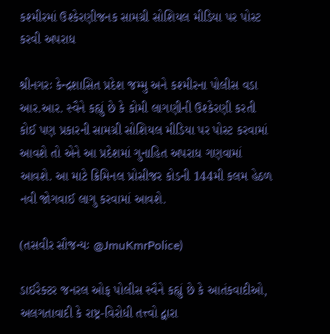કશ્મીરમાં ઉશ્કેરણીજનક સામગ્રી સોશિયલ મીડિયા પર પોસ્ટ કરવી અપરાધ

શ્રીનગરઃ કેન્દ્રશાસિત પ્રદેશ જમ્મુ અને કશ્મીરના પોલીસ વડા આર.આર. સ્વૈને કહ્યું છે કે કોમી લાગણીની ઉશ્કેરણી કરતી કોઈ પણ પ્રકારની સામગ્રી સોશિયલ મીડિયા પર પોસ્ટ કરવામાં આવશે તો એને આ પ્રદેશમાં ગુનાહિત અપરાધ ગણવામાં આવશે. આ માટે ક્રિમિનલ પ્રોસીજર કોડની 144મી કલમ હેઠળ નવી જોગવાઈ લાગુ કરવામાં આવશે.

(તસવીર સૌજન્યઃ @JmuKmrPolice)

ડાઈરેક્ટર જનરલ ઓફ પોલીસ સ્વૈને કહ્યું છે કે આતંકવાદીઓ, અલગતાવાદી કે રાષ્ટ્ર-વિરોધી તત્ત્વો દ્વારા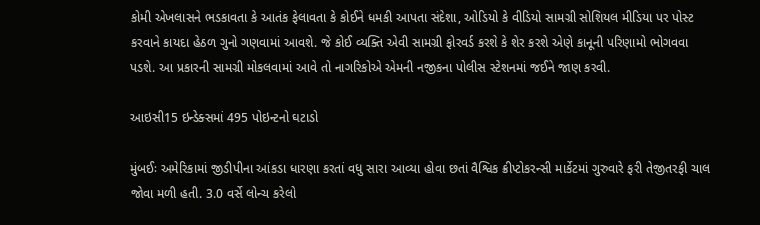કોમી એખલાસને ભડકાવતા કે આતંક ફેલાવતા કે કોઈને ધમકી આપતા સંદેશા, ઓડિયો કે વીડિયો સામગ્રી સોશિયલ મીડિયા પર પોસ્ટ કરવાને કાયદા હેઠળ ગુનો ગણવામાં આવશે. જે કોઈ વ્યક્તિ એવી સામગ્રી ફોરવર્ડ કરશે કે શેર કરશે એણે કાનૂની પરિણામો ભોગવવા પડશે. આ પ્રકારની સામગ્રી મોકલવામાં આવે તો નાગરિકોએ એમની નજીકના પોલીસ સ્ટેશનમાં જઈને જાણ કરવી.

આઇસી15 ઇન્ડેક્સમાં 495 પોઇન્ટનો ઘટાડો

મુંબઈઃ અમેરિકામાં જીડીપીના આંકડા ધારણા કરતાં વધુ સારા આવ્યા હોવા છતાં વૈશ્વિક ક્રીપ્ટોકરન્સી માર્કેટમાં ગુરુવારે ફરી તેજીતરફી ચાલ જોવા મળી હતી. 3.0 વર્સે લોન્ચ કરેલો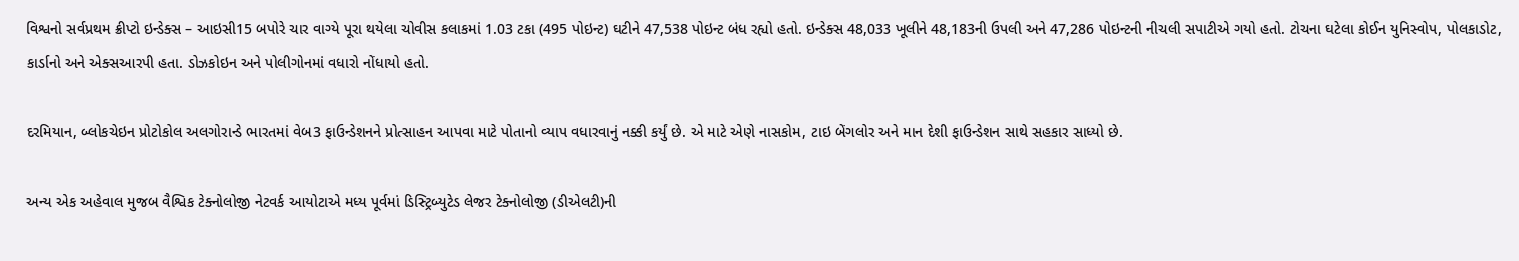વિશ્વનો સર્વપ્રથમ ક્રીપ્ટો ઇન્ડેક્સ – આઇસી15 બપોરે ચાર વાગ્યે પૂરા થયેલા ચોવીસ કલાકમાં 1.03 ટકા (495 પોઇન્ટ) ઘટીને 47,538 પોઇન્ટ બંધ રહ્યો હતો. ઇન્ડેક્સ 48,033 ખૂલીને 48,183ની ઉપલી અને 47,286 પોઇન્ટની નીચલી સપાટીએ ગયો હતો. ટોચના ઘટેલા કોઈન યુનિસ્વોપ, પોલકાડોટ, કાર્ડાનો અને એક્સઆરપી હતા. ડોઝકોઇન અને પોલીગોનમાં વધારો નોંધાયો હતો.

દરમિયાન, બ્લોકચેઇન પ્રોટોકોલ અલગોરાન્ડે ભારતમાં વેબ3 ફાઉન્ડેશનને પ્રોત્સાહન આપવા માટે પોતાનો વ્યાપ વધારવાનું નક્કી કર્યું છે. એ માટે એણે નાસકોમ, ટાઇ બેંગલોર અને માન દેશી ફાઉન્ડેશન સાથે સહકાર સાધ્યો છે.

અન્ય એક અહેવાલ મુજબ વૈશ્વિક ટેક્નોલોજી નેટવર્ક આયોટાએ મધ્ય પૂર્વમાં ડિસ્ટ્રિબ્યુટેડ લેજર ટેક્નોલોજી (ડીએલટી)ની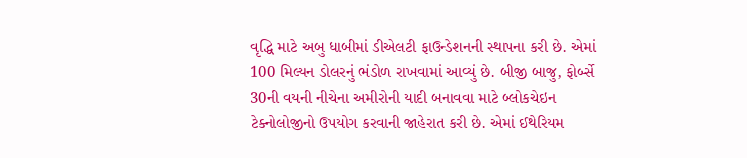વૃદ્ધિ માટે અબુ ધાબીમાં ડીએલટી ફાઉન્ડેશનની સ્થાપના કરી છે. એમાં 100 મિલ્યન ડોલરનું ભંડોળ રાખવામાં આવ્યું છે. બીજી બાજુ, ફોર્બ્સે 30ની વયની નીચેના અમીરોની યાદી બનાવવા માટે બ્લોકચેઇન ટેક્નોલોજીનો ઉપયોગ કરવાની જાહેરાત કરી છે. એમાં ઈથેરિયમ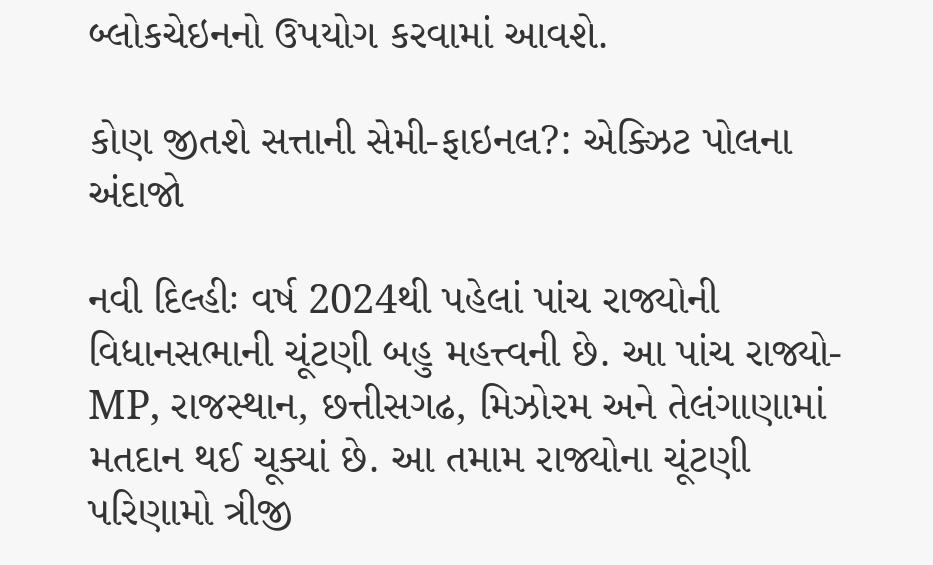બ્લોકચેઇનનો ઉપયોગ કરવામાં આવશે.

કોણ જીતશે સત્તાની સેમી-ફાઇનલ?: એક્ઝિટ પોલના અંદાજો

નવી દિલ્હીઃ વર્ષ 2024થી પહેલાં પાંચ રાજ્યોની વિધાનસભાની ચૂંટણી બહુ મહત્ત્વની છે. આ પાંચ રાજ્યો- MP, રાજસ્થાન, છત્તીસગઢ, મિઝોરમ અને તેલંગાણામાં મતદાન થઈ ચૂક્યાં છે. આ તમામ રાજ્યોના ચૂંટણી પરિણામો ત્રીજી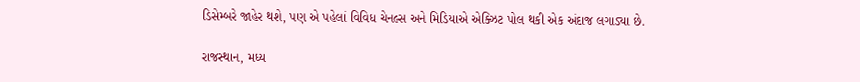ડિસેમ્બરે જાહેર થશે, પણ એ પહેલાં વિવિધ ચેનલ્સ અને મિડિયાએ એક્ઝિટ પોલ થકી એક અંદાજ લગાડ્યા છે.

રાજસ્થાન, મધ્ય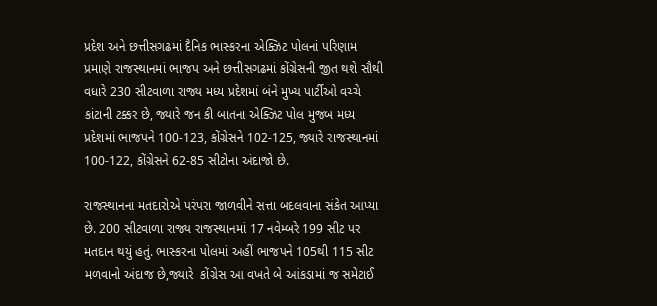પ્રદેશ અને છત્તીસગઢમાં દૈનિક ભાસ્કરના એક્ઝિટ પોલનાં પરિણામ પ્રમાણે રાજસ્થાનમાં ભાજપ અને છત્તીસગઢમાં કોંગ્રેસની જીત થશે સૌથી વધારે 230 સીટવાળા રાજ્ય મધ્ય પ્રદેશમાં બંને મુખ્ય પાર્ટીઓ વચ્ચે કાંટાની ટક્કર છે, જ્યારે જન કી બાતના એક્ઝિટ પોલ મુજબ મધ્ય પ્રદેશમાં ભાજપને 100-123, કોંગ્રેસને 102-125, જ્યારે રાજસ્થાનમાં 100-122, કોંગ્રેસને 62-85 સીટોના અંદાજો છે.

રાજસ્થાનના મતદારોએ પરંપરા જાળવીને સત્તા બદલવાના સંકેત આપ્યા છે. 200 સીટવાળા રાજ્ય રાજસ્થાનમાં 17 નવેમ્બરે 199 સીટ પર મતદાન થયું હતું. ભાસ્કરના પોલમાં અહીં ભાજપને 105થી 115 સીટ મળવાનો અંદાજ છે,જ્યારે  કોંગ્રેસ આ વખતે બે આંકડામાં જ સમેટાઈ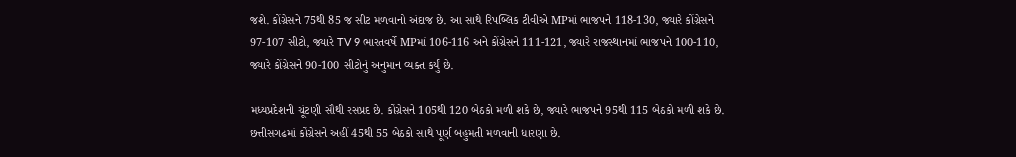જશે. કોંગ્રેસને 75થી 85 જ સીટ મળવાનો અંદાજ છે. આ સાથે રિપબ્લિક ટીવીએ MPમાં ભાજપને 118-130, જ્યારે કોંગ્રેસને 97-107 સીટો, જ્યારે TV 9 ભારતવર્ષે MPમાં 106-116 અને કોંગ્રેસને 111-121, જ્યારે રાજસ્થાનમાં ભાજપને 100-110, જ્યારે કોંગ્રેસને 90-100 સીટોનું અનુમાન વ્યક્ત કર્યું છે.

મધ્યપ્રદેશની ચૂંટણી સૌથી રસપ્રદ છે. કોંગ્રેસને 105થી 120 બેઠકો મળી શકે છે, જ્યારે ભાજપને 95થી 115 બેઠકો મળી શકે છે. છત્તીસગઢમાં કોંગ્રેસને અહીં 45થી 55 બેઠકો સાથે પૂર્ણ બહુમતી મળવાની ધારણા છે.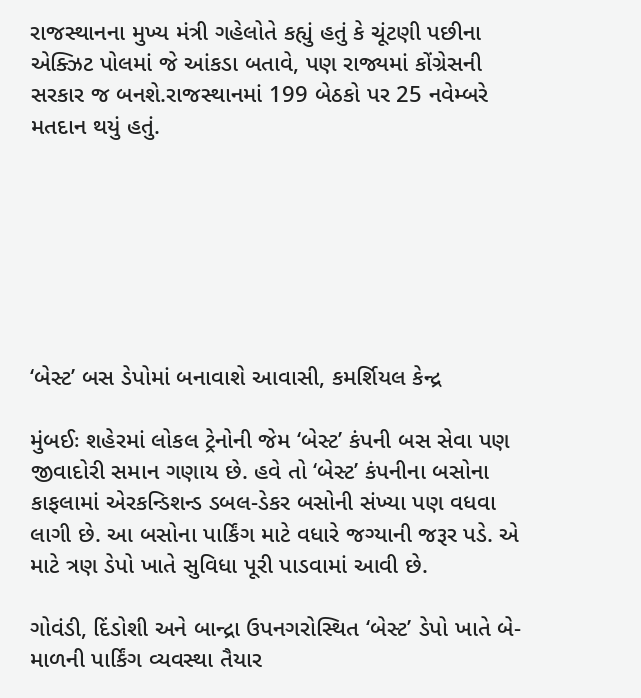રાજસ્થાનના મુખ્ય મંત્રી ગહેલોતે કહ્યું હતું કે ચૂંટણી પછીના એક્ઝિટ પોલમાં જે આંકડા બતાવે, પણ રાજ્યમાં કોંગ્રેસની સરકાર જ બનશે.રાજસ્થાનમાં 199 બેઠકો પર 25 નવેમ્બરે મતદાન થયું હતું.







‘બેસ્ટ’ બસ ડેપોમાં બનાવાશે આવાસી, કમર્શિયલ કેન્દ્ર

મુંબઈઃ શહેરમાં લોકલ ટ્રેનોની જેમ ‘બેસ્ટ’ કંપની બસ સેવા પણ જીવાદોરી સમાન ગણાય છે. હવે તો ‘બેસ્ટ’ કંપનીના બસોના કાફલામાં એરકન્ડિશન્ડ ડબલ-ડેકર બસોની સંખ્યા પણ વધવા લાગી છે. આ બસોના પાર્કિંગ માટે વધારે જગ્યાની જરૂર પડે. એ માટે ત્રણ ડેપો ખાતે સુવિધા પૂરી પાડવામાં આવી છે.

ગોવંડી, દિંડોશી અને બાન્દ્રા ઉપનગરોસ્થિત ‘બેસ્ટ’ ડેપો ખાતે બે-માળની પાર્કિંગ વ્યવસ્થા તૈયાર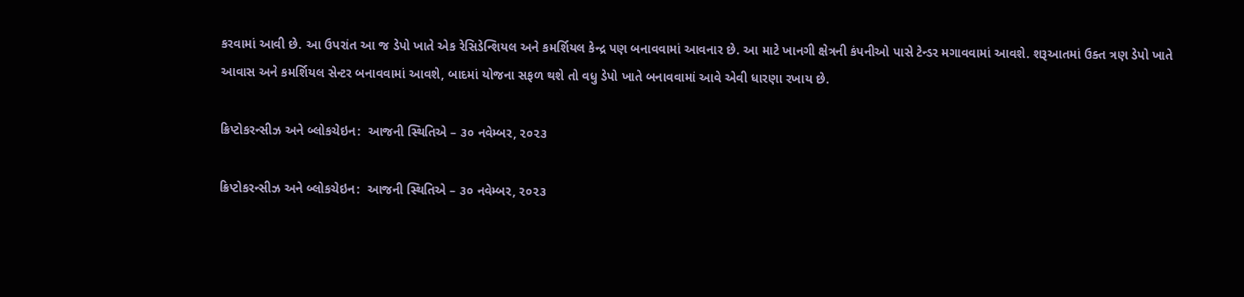કરવામાં આવી છે. આ ઉપરાંત આ જ ડેપો ખાતે એક રેસિડેન્શિયલ અને કમર્શિયલ કેન્દ્ર પણ બનાવવામાં આવનાર છે. આ માટે ખાનગી ક્ષેત્રની કંપનીઓ પાસે ટેન્ડર મગાવવામાં આવશે. શરૂઆતમાં ઉક્ત ત્રણ ડેપો ખાતે આવાસ અને કમર્શિયલ સેન્ટર બનાવવામાં આવશે, બાદમાં યોજના સફળ થશે તો વધુ ડેપો ખાતે બનાવવામાં આવે એવી ધારણા રખાય છે.

ક્રિપ્ટોકરન્સીઝ અને બ્લોકચેઇન:  આજની સ્થિતિએ – ૩૦ નવેમ્બર, ૨૦૨૩

ક્રિપ્ટોકરન્સીઝ અને બ્લોકચેઇન:  આજની સ્થિતિએ – ૩૦ નવેમ્બર, ૨૦૨૩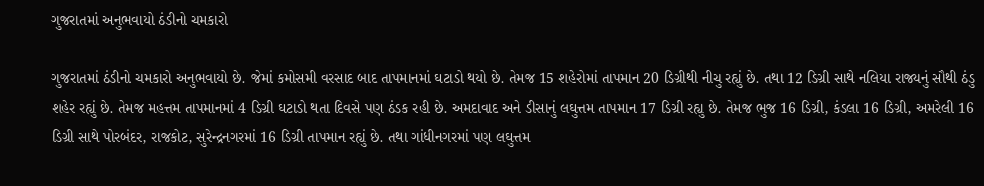ગુજરાતમાં અનુભવાયો ઠંડીનો ચમકારો

ગુજરાતમાં ઠંડીનો ચમકારો અનુભવાયો છે. જેમાં કમોસમી વરસાદ બાદ તાપમાનમાં ઘટાડો થયો છે. તેમજ 15 શહેરોમાં તાપમાન 20 ડિગ્રીથી નીચુ રહ્યું છે. તથા 12 ડિગ્રી સાથે નલિયા રાજ્યનું સૌથી ઠંડુ શહેર રહ્યું છે. તેમજ મહત્તમ તાપમાનમાં 4 ડિગ્રી ઘટાડો થતા દિવસે પણ ઠંડક રહી છે. અમદાવાદ અને ડીસાનું લઘુત્તમ તાપમાન 17 ડિગ્રી રહ્યુ છે. તેમજ ભુજ 16 ડિગ્રી, કંડલા 16 ડિગ્રી, અમરેલી 16 ડિગ્રી સાથે પોરબંદર, રાજકોટ, સુરેન્દ્રનગરમાં 16 ડિગ્રી તાપમાન રહ્યું છે. તથા ગાંધીનગરમાં પણ લઘુત્તમ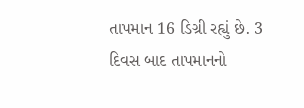તાપમાન 16 ડિગ્રી રહ્યું છે. 3 દિવસ બાદ તાપમાનનો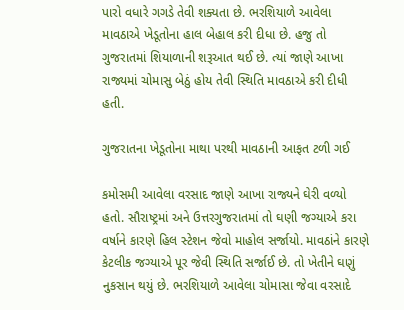પારો વધારે ગગડે તેવી શક્યતા છે. ભરશિયાળે આવેલા માવઠાએ ખેડૂતોના હાલ બેહાલ કરી દીધા છે. હજુ તો ગુજરાતમાં શિયાળાની શરૂઆત થઈ છે. ત્યાં જાણે આખા રાજ્યમાં ચોમાસુ બેઠું હોય તેવી સ્થિતિ માવઠાએ કરી દીધી હતી.

ગુજરાતના ખેડૂતોના માથા પરથી માવઠાની આફત ટળી ગઈ

કમોસમી આવેલા વરસાદ જાણે આખા રાજ્યને ઘેરી વળ્યો હતો. સૌરાષ્ટ્રમાં અને ઉત્તરગુજરાતમાં તો ઘણી જગ્યાએ કરા વર્ષાને કારણે હિલ સ્ટેશન જેવો માહોલ સર્જાયો. માવઠાંને કારણે કેટલીક જગ્યાએ પૂર જેવી સ્થિતિ સર્જાઈ છે. તો ખેતીને ઘણું નુકસાન થયું છે. ભરશિયાળે આવેલા ચોમાસા જેવા વરસાદે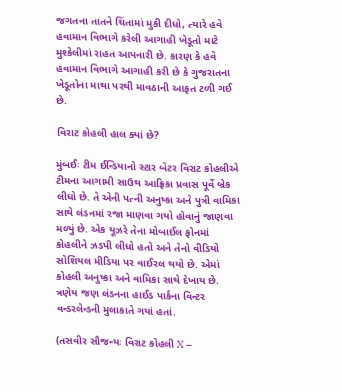જગતના તાતને ચિંતામાં મુકી દીધો, ત્યારે હવે હવામાન વિભાગે કરેલી આગાહી ખેડૂતો માટે મુશ્કેલીમાં રાહત આપનારી છે. કારણ કે હવે હવામાન વિભાગે આગાહી કરી છે કે ગુજરાતના ખેડૂતોના માથા પરથી માવઠાની આફત ટળી ગઈ છે.

વિરાટ કોહલી હાલ ક્યાં છે?

મુંબઈઃ ટીમ ઈન્ડિયાનો સ્ટાર બેટર વિરાટ કોહલીએ ટીમના આગામી સાઉથ આફ્રિકા પ્રવાસ પૂર્વે બ્રેક લીધો છે. તે એની પત્ની અનુષ્કા અને પુત્રી વામિકા સાથે લંડનમાં રજા માણવા ગયો હોવાનું જાણવા મળ્યું છે. એક યૂઝરે તેના મોબાઈલ ફોનમાં કોહલીને ઝડપી લીધો હતો અને તેનો વીડિયો સોશિયલ મીડિયા પર વાઈરલ થયો છે. એમાં કોહલી અનુષ્કા અને વામિકા સાથે દેખાય છે. ત્રણેય જણ લંડનના હાઈડ પાર્કના વિન્ટર વન્ડરલેન્ડની મુલાકાતે ગયાં હતાં.

(તસવીર સૌજન્યઃ વિરાટ કોહલી X –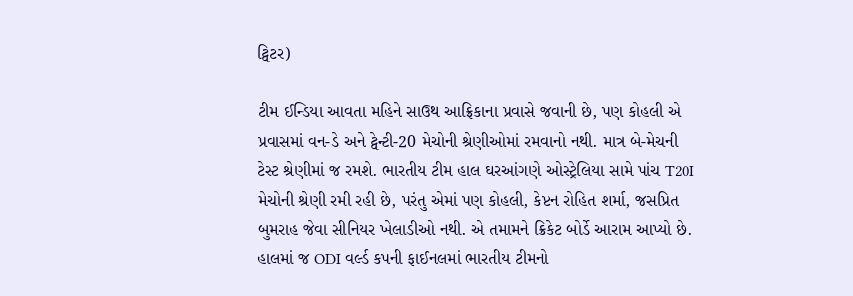ટ્વિટર)

ટીમ ઈન્ડિયા આવતા મહિને સાઉથ આફ્રિકાના પ્રવાસે જવાની છે, પણ કોહલી એ પ્રવાસમાં વન-ડે અને ટ્વેન્ટી-20 મેચોની શ્રેણીઓમાં રમવાનો નથી. માત્ર બે-મેચની ટેસ્ટ શ્રેણીમાં જ રમશે. ભારતીય ટીમ હાલ ઘરઆંગણે ઓસ્ટ્રેલિયા સામે પાંચ T20I મેચોની શ્રેણી રમી રહી છે, પરંતુ એમાં પણ કોહલી, કેપ્ટન રોહિત શર્મા, જસપ્રિત બુમરાહ જેવા સીનિયર ખેલાડીઓ નથી. એ તમામને ક્રિકેટ બોર્ડે આરામ આપ્યો છે. હાલમાં જ ODI વર્લ્ડ કપની ફાઈનલમાં ભારતીય ટીમનો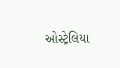ઓસ્ટ્રેલિયા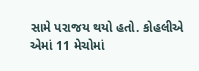સામે પરાજય થયો હતો. કોહલીએ એમાં 11 મેચોમાં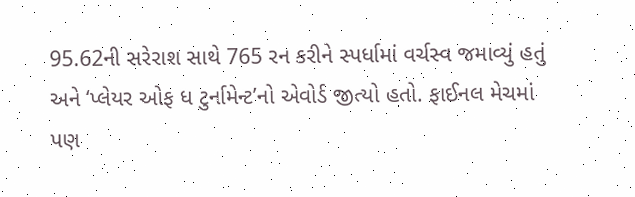95.62ની સરેરાશ સાથે 765 રન કરીને સ્પર્ધામાં વર્ચસ્વ જમાવ્યું હતું અને ‘પ્લેયર ઓફ ધ ટુર્નામેન્ટ’નો એવોર્ડ જીત્યો હતો. ફાઈનલ મેચમાં પણ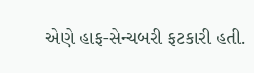એણે હાફ-સેન્ચબરી ફટકારી હતી.